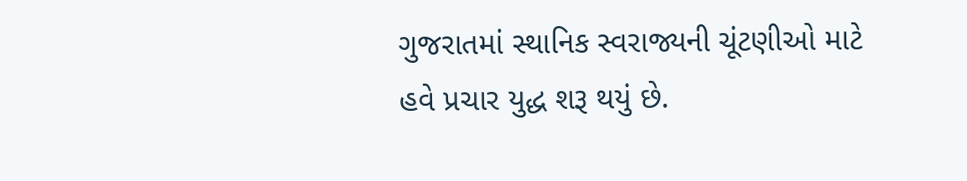ગુજરાતમાં સ્થાનિક સ્વરાજ્યની ચૂંટણીઓ માટે હવે પ્રચાર યુદ્ધ શરૂ થયું છે.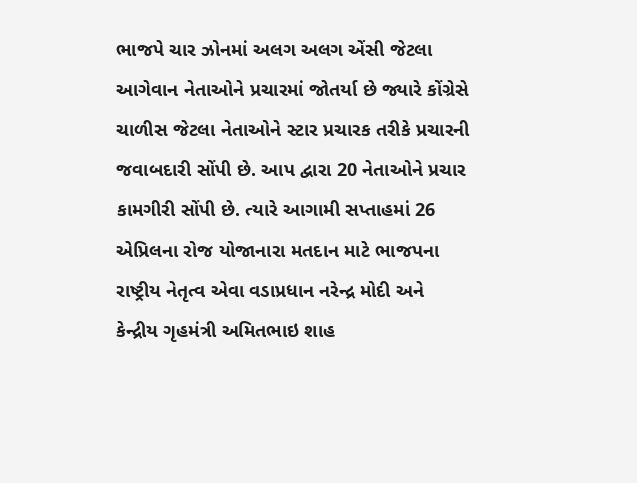ભાજપે ચાર ઝોનમાં અલગ અલગ એંસી જેટલા આગેવાન નેતાઓને પ્રચારમાં જોતર્યા છે જ્યારે કોંગ્રેસે ચાળીસ જેટલા નેતાઓને સ્ટાર પ્રચારક તરીકે પ્રચારની જવાબદારી સોંપી છે. આપ દ્વારા 20 નેતાઓને પ્રચાર કામગીરી સોંપી છે. ત્યારે આગામી સપ્તાહમાં 26 એપ્રિલના રોજ યોજાનારા મતદાન માટે ભાજપના રાષ્ટ્રીય નેતૃત્વ એવા વડાપ્રધાન નરેન્દ્ર મોદી અને કેન્દ્રીય ગૃહમંત્રી અમિતભાઇ શાહ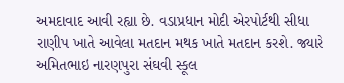અમદાવાદ આવી રહ્યા છે. વડાપ્રધાન મોદી એરપોર્ટથી સીધા રાણીપ ખાતે આવેલા મતદાન મથક ખાતે મતદાન કરશે. જ્યારે અમિતભાઇ નારણપુરા સંઘવી સ્કૂલ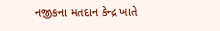નજીકના મતદાન કેન્દ્ર ખાતે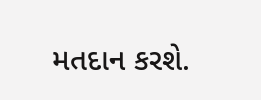મતદાન કરશે.